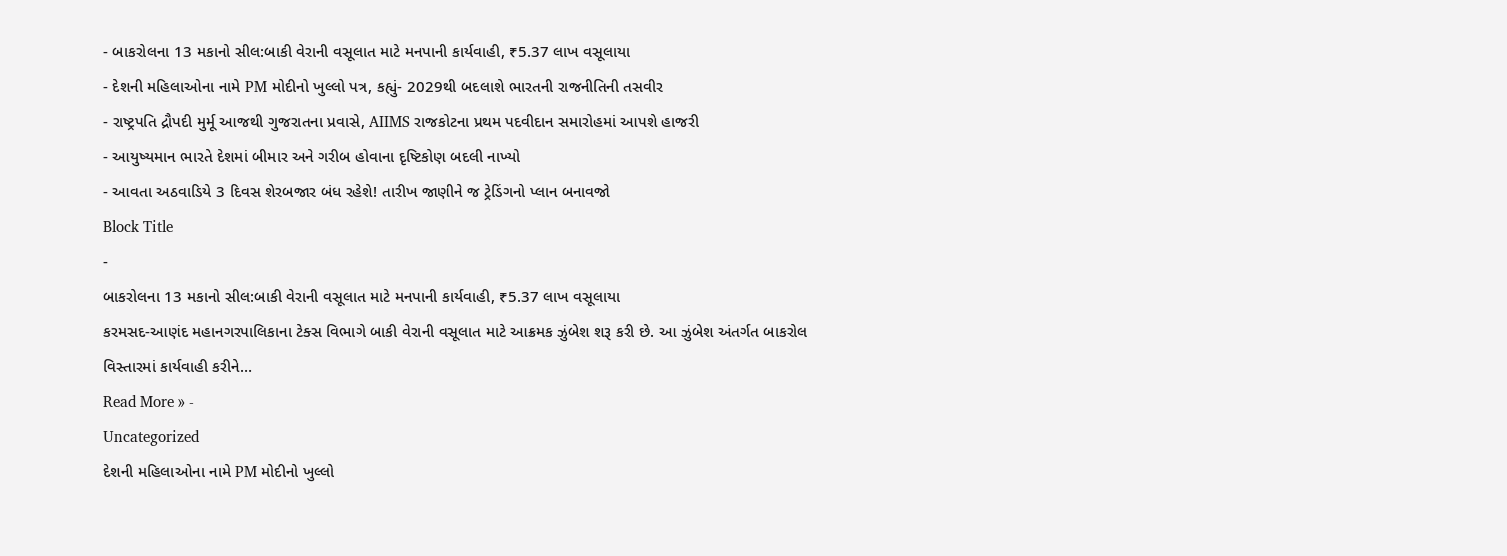- બાકરોલના 13 મકાનો સીલ:બાકી વેરાની વસૂલાત માટે મનપાની કાર્યવાહી, ₹5.37 લાખ વસૂલાયા
- દેશની મહિલાઓના નામે PM મોદીનો ખુલ્લો પત્ર, કહ્યું- 2029થી બદલાશે ભારતની રાજનીતિની તસવીર
- રાષ્ટ્રપતિ દ્રૌપદી મુર્મૂ આજથી ગુજરાતના પ્રવાસે, AIIMS રાજકોટના પ્રથમ પદવીદાન સમારોહમાં આપશે હાજરી
- આયુષ્યમાન ભારતે દેશમાં બીમાર અને ગરીબ હોવાના દૃષ્ટિકોણ બદલી નાખ્યો
- આવતા અઠવાડિયે 3 દિવસ શેરબજાર બંધ રહેશે! તારીખ જાણીને જ ટ્રેડિંગનો પ્લાન બનાવજો
Block Title
-
બાકરોલના 13 મકાનો સીલ:બાકી વેરાની વસૂલાત માટે મનપાની કાર્યવાહી, ₹5.37 લાખ વસૂલાયા
કરમસદ-આણંદ મહાનગરપાલિકાના ટેક્સ વિભાગે બાકી વેરાની વસૂલાત માટે આક્રમક ઝુંબેશ શરૂ કરી છે. આ ઝુંબેશ અંતર્ગત બાકરોલ વિસ્તારમાં કાર્યવાહી કરીને…
Read More » -
Uncategorized
દેશની મહિલાઓના નામે PM મોદીનો ખુલ્લો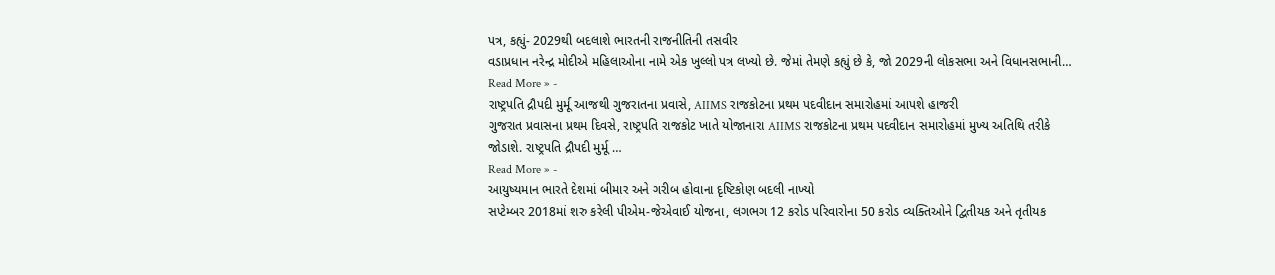પત્ર, કહ્યું- 2029થી બદલાશે ભારતની રાજનીતિની તસવીર
વડાપ્રધાન નરેન્દ્ર મોદીએ મહિલાઓના નામે એક ખુલ્લો પત્ર લખ્યો છે. જેમાં તેમણે કહ્યું છે કે, જો 2029ની લોકસભા અને વિધાનસભાની…
Read More » -
રાષ્ટ્રપતિ દ્રૌપદી મુર્મૂ આજથી ગુજરાતના પ્રવાસે, AIIMS રાજકોટના પ્રથમ પદવીદાન સમારોહમાં આપશે હાજરી
ગુજરાત પ્રવાસના પ્રથમ દિવસે, રાષ્ટ્રપતિ રાજકોટ ખાતે યોજાનારા AIIMS રાજકોટના પ્રથમ પદવીદાન સમારોહમાં મુખ્ય અતિથિ તરીકે જોડાશે. રાષ્ટ્રપતિ દ્રૌપદી મુર્મૂ …
Read More » -
આયુષ્યમાન ભારતે દેશમાં બીમાર અને ગરીબ હોવાના દૃષ્ટિકોણ બદલી નાખ્યો
સપ્ટેમ્બર 2018માં શરુ કરેલી પીએમ-જેએવાઈ યોજના, લગભગ 12 કરોડ પરિવારોના 50 કરોડ વ્યક્તિઓને દ્વિતીયક અને તૃતીયક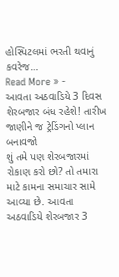હોસ્પિટલમાં ભરતી થવાનું કવરેજ…
Read More » -
આવતા અઠવાડિયે 3 દિવસ શેરબજાર બંધ રહેશે! તારીખ જાણીને જ ટ્રેડિંગનો પ્લાન બનાવજો
શું તમે પણ શેરબજારમાં રોકાણ કરો છો? તો તમારા માટે કામના સમાચાર સામે આવ્યા છે. આવતા અઠવાડિયે શેરબજાર 3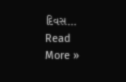દિવસ…
Read More »